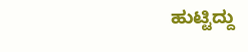ಹುಟ್ಟಿದ್ದು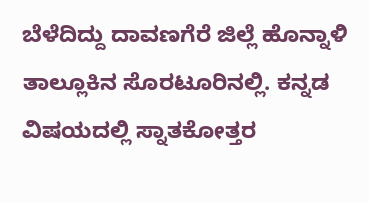ಬೆಳೆದಿದ್ದು ದಾವಣಗೆರೆ ಜಿಲ್ಲೆ ಹೊನ್ನಾಳಿ ತಾಲ್ಲೂಕಿನ ಸೊರಟೂರಿನಲ್ಲಿ. ಕನ್ನಡ ವಿಷಯದಲ್ಲಿ ಸ್ನಾತಕೋತ್ತರ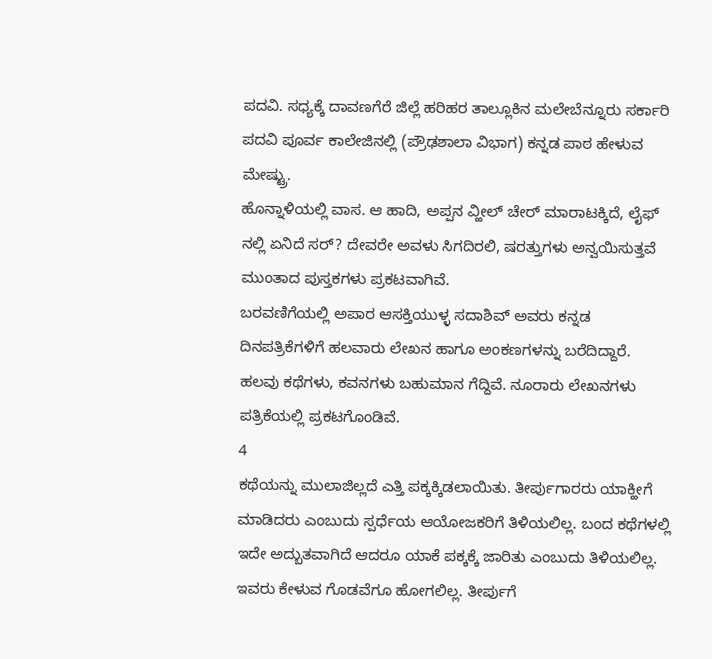ಪದವಿ. ಸಧ್ಯಕ್ಕೆ ದಾವಣಗೆರೆ ಜಿಲ್ಲೆ ಹರಿಹರ ತಾಲ್ಲೂಕಿನ ಮಲೇಬೆನ್ನೂರು ಸರ್ಕಾರಿ ಪದವಿ ಪೂರ್ವ ಕಾಲೇಜಿನಲ್ಲಿ (ಪ್ರೌಢಶಾಲಾ ವಿಭಾಗ) ಕನ್ನಡ ಪಾಠ ಹೇಳುವ ಮೇಷ್ಟ್ರು.
ಹೊನ್ನಾಳಿಯಲ್ಲಿ ವಾಸ. ಆ ಹಾದಿ, ಅಪ್ಪನ ವ್ಹೀಲ್ ಚೇರ್ ಮಾರಾಟಕ್ಕಿದೆ, ಲೈಫ್ ನಲ್ಲಿ ಏನಿದೆ ಸರ್? ದೇವರೇ ಅವಳು ಸಿಗದಿರಲಿ, ಷರತ್ತುಗಳು ಅನ್ವಯಿಸುತ್ತವೆ ಮುಂತಾದ ಪುಸ್ತಕಗಳು ಪ್ರಕಟವಾಗಿವೆ.
ಬರವಣಿಗೆಯಲ್ಲಿ ಅಪಾರ ಆಸಕ್ತಿಯುಳ್ಳ ಸದಾಶಿವ್ ಅವರು ಕನ್ನಡ ದಿನಪತ್ರಿಕೆಗಳಿಗೆ ಹಲವಾರು ಲೇಖನ ಹಾಗೂ ಅಂಕಣಗಳನ್ನು ಬರೆದಿದ್ದಾರೆ.
ಹಲವು ಕಥೆಗಳು, ಕವನಗಳು ಬಹುಮಾನ ಗೆದ್ದಿವೆ. ನೂರಾರು ಲೇಖನಗಳು ಪತ್ರಿಕೆಯಲ್ಲಿ ಪ್ರಕಟಗೊಂಡಿವೆ.
4
ಕಥೆಯನ್ನು ಮುಲಾಜಿಲ್ಲದೆ ಎತ್ತಿ ಪಕ್ಕಕ್ಕಿಡಲಾಯಿತು. ತೀರ್ಪುಗಾರರು ಯಾಕ್ಹೀಗೆ ಮಾಡಿದರು ಎಂಬುದು ಸ್ಪರ್ಧೆಯ ಆಯೋಜಕರಿಗೆ ತಿಳಿಯಲಿಲ್ಲ. ಬಂದ ಕಥೆಗಳಲ್ಲಿ ಇದೇ ಅದ್ಬುತವಾಗಿದೆ ಆದರೂ ಯಾಕೆ ಪಕ್ಕಕ್ಕೆ ಜಾರಿತು ಎಂಬುದು ತಿಳಿಯಲಿಲ್ಲ. ಇವರು ಕೇಳುವ ಗೊಡವೆಗೂ ಹೋಗಲಿಲ್ಲ. ತೀರ್ಪುಗೆ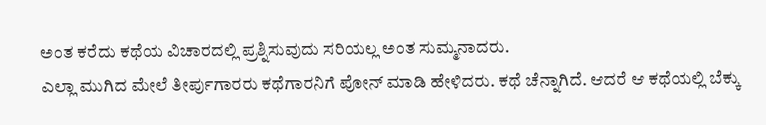ಅಂತ ಕರೆದು ಕಥೆಯ ವಿಚಾರದಲ್ಲಿ ಪ್ರಶ್ನಿಸುವುದು ಸರಿಯಲ್ಲ ಅಂತ ಸುಮ್ಮನಾದರು.
ಎಲ್ಲಾ ಮುಗಿದ ಮೇಲೆ ತೀರ್ಪುಗಾರರು ಕಥೆಗಾರನಿಗೆ ಪೋನ್ ಮಾಡಿ ಹೇಳಿದರು. ಕಥೆ ಚೆನ್ನಾಗಿದೆ. ಆದರೆ ಆ ಕಥೆಯಲ್ಲಿ ಬೆಕ್ಕು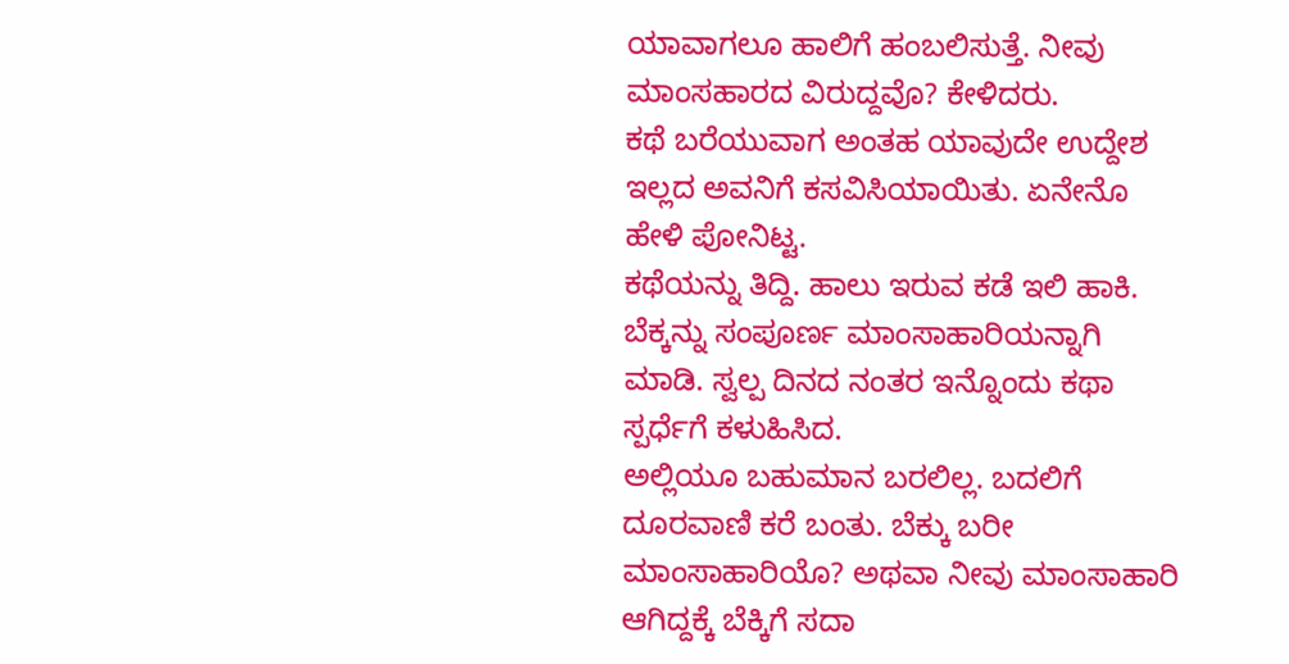ಯಾವಾಗಲೂ ಹಾಲಿಗೆ ಹಂಬಲಿಸುತ್ತೆ. ನೀವು ಮಾಂಸಹಾರದ ವಿರುದ್ದವೊ? ಕೇಳಿದರು.
ಕಥೆ ಬರೆಯುವಾಗ ಅಂತಹ ಯಾವುದೇ ಉದ್ದೇಶ ಇಲ್ಲದ ಅವನಿಗೆ ಕಸವಿಸಿಯಾಯಿತು. ಏನೇನೊ ಹೇಳಿ ಪೋನಿಟ್ಟ.
ಕಥೆಯನ್ನು ತಿದ್ದಿ. ಹಾಲು ಇರುವ ಕಡೆ ಇಲಿ ಹಾಕಿ. ಬೆಕ್ಕನ್ನು ಸಂಪೂರ್ಣ ಮಾಂಸಾಹಾರಿಯನ್ನಾಗಿ ಮಾಡಿ. ಸ್ವಲ್ಪ ದಿನದ ನಂತರ ಇನ್ನೊಂದು ಕಥಾ ಸ್ಪರ್ಧೆಗೆ ಕಳುಹಿಸಿದ.
ಅಲ್ಲಿಯೂ ಬಹುಮಾನ ಬರಲಿಲ್ಲ. ಬದಲಿಗೆ ದೂರವಾಣಿ ಕರೆ ಬಂತು. ಬೆಕ್ಕು ಬರೀ ಮಾಂಸಾಹಾರಿಯೊ? ಅಥವಾ ನೀವು ಮಾಂಸಾಹಾರಿ ಆಗಿದ್ದಕ್ಕೆ ಬೆಕ್ಕಿಗೆ ಸದಾ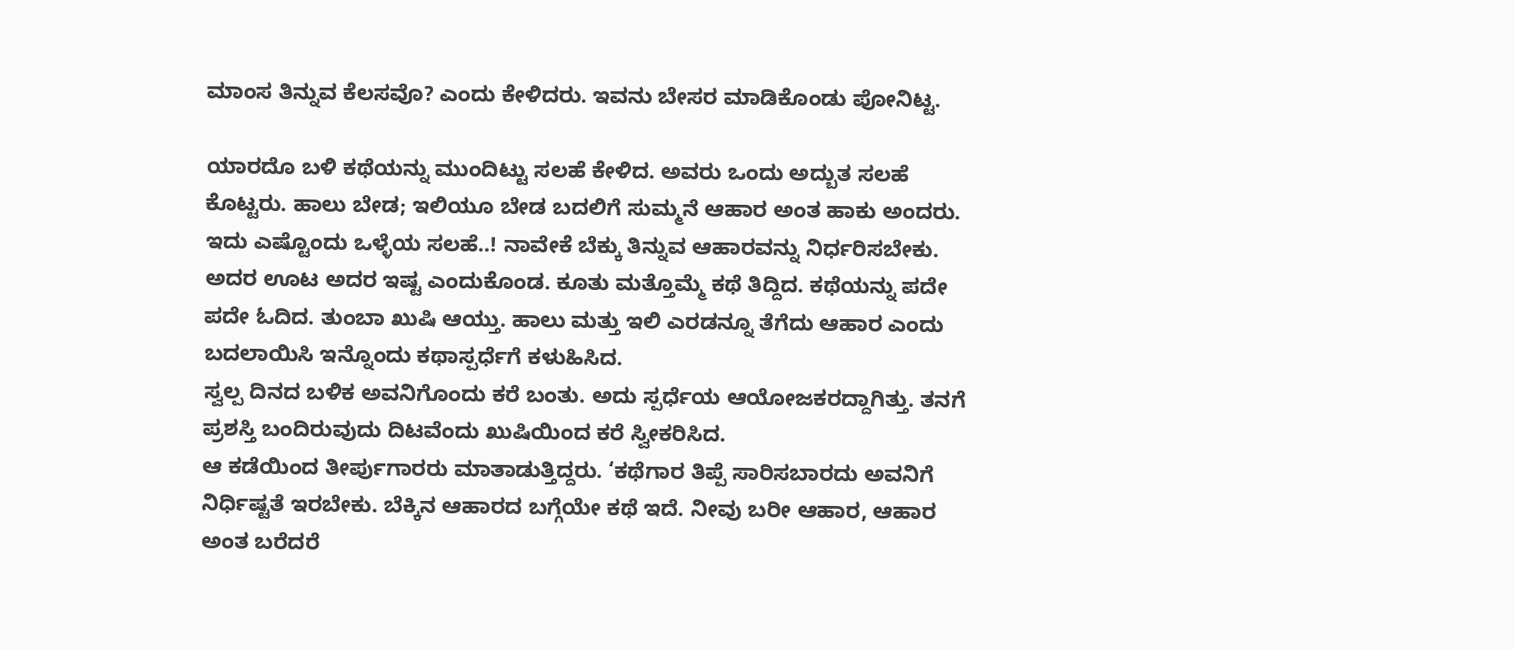ಮಾಂಸ ತಿನ್ನುವ ಕೆಲಸವೊ? ಎಂದು ಕೇಳಿದರು. ಇವನು ಬೇಸರ ಮಾಡಿಕೊಂಡು ಪೋನಿಟ್ಟ.

ಯಾರದೊ ಬಳಿ ಕಥೆಯನ್ನು ಮುಂದಿಟ್ಟು ಸಲಹೆ ಕೇಳಿದ. ಅವರು ಒಂದು ಅದ್ಬುತ ಸಲಹೆ ಕೊಟ್ಟರು. ಹಾಲು ಬೇಡ; ಇಲಿಯೂ ಬೇಡ ಬದಲಿಗೆ ಸುಮ್ಮನೆ ಆಹಾರ ಅಂತ ಹಾಕು ಅಂದರು. ಇದು ಎಷ್ಟೊಂದು ಒಳ್ಳೆಯ ಸಲಹೆ..! ನಾವೇಕೆ ಬೆಕ್ಕು ತಿನ್ನುವ ಆಹಾರವನ್ನು ನಿರ್ಧರಿಸಬೇಕು. ಅದರ ಊಟ ಅದರ ಇಷ್ಟ ಎಂದುಕೊಂಡ. ಕೂತು ಮತ್ತೊಮ್ಮೆ ಕಥೆ ತಿದ್ದಿದ. ಕಥೆಯನ್ನು ಪದೇ ಪದೇ ಓದಿದ. ತುಂಬಾ ಖುಷಿ ಆಯ್ತು. ಹಾಲು ಮತ್ತು ಇಲಿ ಎರಡನ್ನೂ ತೆಗೆದು ಆಹಾರ ಎಂದು ಬದಲಾಯಿಸಿ ಇನ್ನೊಂದು ಕಥಾಸ್ಪರ್ಧೆಗೆ ಕಳುಹಿಸಿದ.
ಸ್ವಲ್ಪ ದಿನದ ಬಳಿಕ ಅವನಿಗೊಂದು ಕರೆ ಬಂತು. ಅದು ಸ್ಪರ್ಧೆಯ ಆಯೋಜಕರದ್ದಾಗಿತ್ತು. ತನಗೆ ಪ್ರಶಸ್ತಿ ಬಂದಿರುವುದು ದಿಟವೆಂದು ಖುಷಿಯಿಂದ ಕರೆ ಸ್ವೀಕರಿಸಿದ.
ಆ ಕಡೆಯಿಂದ ತೀರ್ಪುಗಾರರು ಮಾತಾಡುತ್ತಿದ್ದರು. ‘ಕಥೆಗಾರ ತಿಪ್ಪೆ ಸಾರಿಸಬಾರದು ಅವನಿಗೆ ನಿರ್ಧಿಷ್ಟತೆ ಇರಬೇಕು. ಬೆಕ್ಕಿನ ಆಹಾರದ ಬಗ್ಗೆಯೇ ಕಥೆ ಇದೆ. ನೀವು ಬರೀ ಆಹಾರ, ಆಹಾರ ಅಂತ ಬರೆದರೆ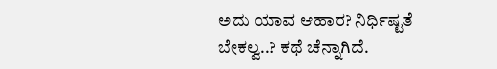ಅದು ಯಾವ ಆಹಾರ? ನಿರ್ಧಿಷ್ಟತೆ ಬೇಕಲ್ವ..? ಕಥೆ ಚೆನ್ನಾಗಿದೆ.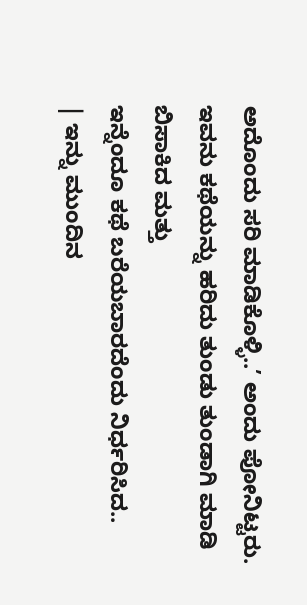ಅದೊಂದು ಸರಿ ಮಾಡಿಕೊಳ್ಳಿ..’ ಅಂದು ಪೋನಿಟ್ಟರು.
ಇವನು ಕಥೆಯನ್ನು ಹರಿದು ತುಂಡು ತುಂಡಾಗಿ ಮಾಡಿ ಬಿಸಾಕಿದ ಮತ್ತು
ಇನ್ನೆಂದೂ ಕಥೆ ಬರೆಯಬಾರದೆಂದು ನಿರ್ಧರಿಸಿದ..
| ಇನ್ನು ಮುಂದಿನ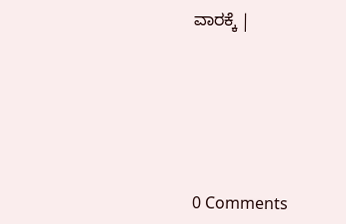ವಾರಕ್ಕೆ |






0 Comments